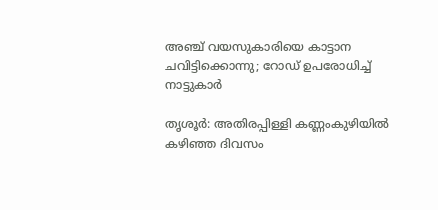അഞ്ച് വയസുകാരിയെ കാട്ടാന ചവിട്ടിക്കൊന്നു; റോഡ് ഉപരോധിച്ച് നാട്ടുകാര്‍

തൃശൂര്‍: അതിരപ്പിള്ളി കണ്ണംകുഴിയില്‍ കഴിഞ്ഞ ദിവസം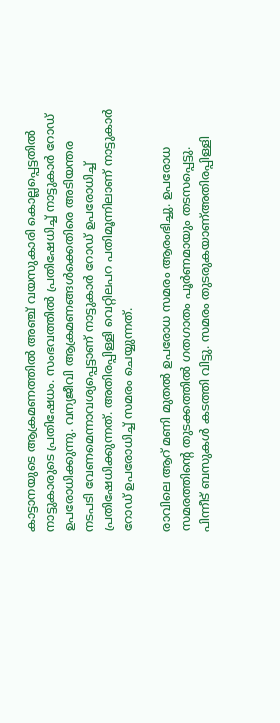കാട്ടാനയുടെ ആക്രമണത്തില്‍ അഞ്ച് വയസുകാരി കൊല്ലപ്പെട്ടതില്‍ നാട്ടുകാരുടെ പ്രതിഷേധം. സംഭവത്തില്‍ പ്രതിഷേധിച്ച് നാട്ടുകാര്‍ റോഡ് ഉപരോധിക്കുന്നു. വന്യജീവി ആക്രമണങ്ങള്‍ക്കെതിരെ അടിയന്തര നടപടി വേണമെന്നാവശ്യപ്പെട്ടാണ് നാട്ടുകാര്‍ റോഡ് ഉപരോധിച്ച് പ്രതിഷേധിക്കുന്നത്. അതിരപ്പിള്ളി വെറ്റിലപറ പതിമൂന്നിലാണ് നാട്ടുകാര്‍ റോഡ് ഉപരോധിച്ച് സമരം ചെയ്യുന്നത്.

രാവിലെ ആറ് മണി മുതല്‍ ഉപരോധ സമരം ആരംഭിച്ചു. ഉപരോധ സമരത്തിന്റെ തുടക്കത്തില്‍ ഗതഗാതം പൂര്‍ണമായും തടസപ്പെട്ടു. പിന്നീട് ബസുകള്‍ കടത്തി വിട്ടു. സമരം തുടരുകയാണ്അതിരപ്പിള്ളി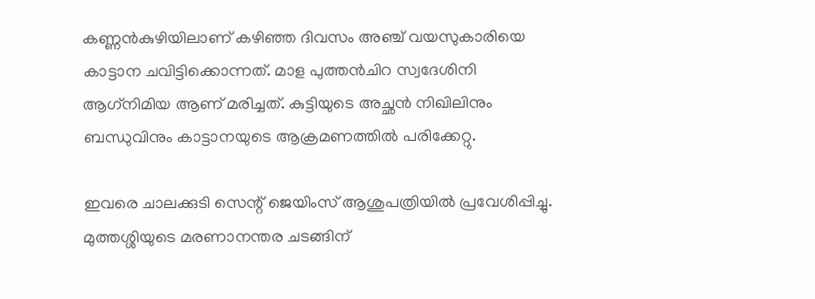കണ്ണന്‍കുഴിയിലാണ് കഴിഞ്ഞ ദിവസം അഞ്ച് വയസുകാരിയെ കാട്ടാന ചവിട്ടിക്കൊന്നത്. മാള പുത്തന്‍ചിറ സ്വദേശിനി ആഗ്‌നിമിയ ആണ് മരിച്ചത്. കുട്ടിയുടെ അച്ഛന്‍ നിഖിലിനും ബന്ധുവിനും കാട്ടാനയുടെ ആക്രമണത്തില്‍ പരിക്കേറ്റു.

ഇവരെ ചാലക്കുടി സെന്റ് ജെയിംസ് ആശുപത്രിയില്‍ പ്രവേശിപ്പിച്ചു. മുത്തശ്ശിയുടെ മരണാനന്തര ചടങ്ങിന്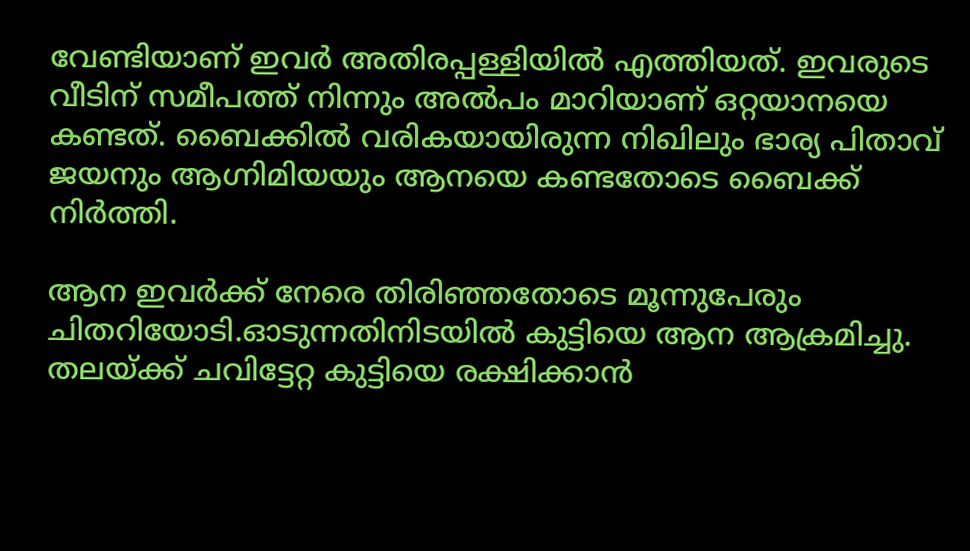വേണ്ടിയാണ് ഇവര്‍ അതിരപ്പള്ളിയില്‍ എത്തിയത്. ഇവരുടെ വീടിന് സമീപത്ത് നിന്നും അല്‍പം മാറിയാണ് ഒറ്റയാനയെ കണ്ടത്. ബൈക്കില്‍ വരികയായിരുന്ന നിഖിലും ഭാര്യ പിതാവ് ജയനും ആഗ്നിമിയയും ആനയെ കണ്ടതോടെ ബൈക്ക് നിര്‍ത്തി.

ആന ഇവര്‍ക്ക് നേരെ തിരിഞ്ഞതോടെ മൂന്നുപേരും ചിതറിയോടി.ഓടുന്നതിനിടയില്‍ കുട്ടിയെ ആന ആക്രമിച്ചു. തലയ്ക്ക് ചവിട്ടേറ്റ കുട്ടിയെ രക്ഷിക്കാന്‍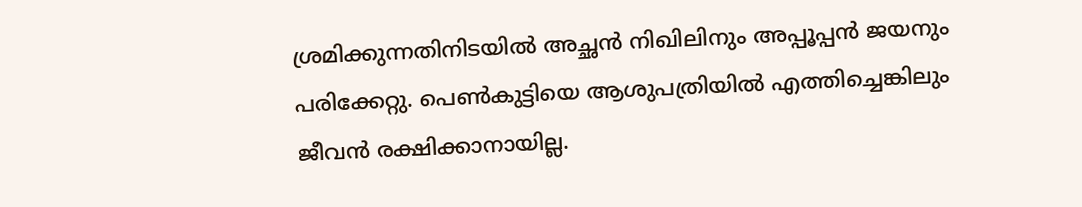ശ്രമിക്കുന്നതിനിടയില്‍ അച്ഛന്‍ നിഖിലിനും അപ്പൂപ്പന്‍ ജയനും പരിക്കേറ്റു. പെണ്‍കുട്ടിയെ ആശുപത്രിയില്‍ എത്തിച്ചെങ്കിലും ജീവന്‍ രക്ഷിക്കാനായില്ല.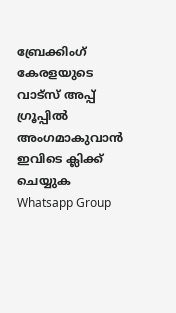ബ്രേക്കിംഗ് കേരളയുടെ വാട്സ് അപ്പ് ഗ്രൂപ്പിൽ അംഗമാകുവാൻ ഇവിടെ ക്ലിക്ക് ചെയ്യുക Whatsapp Group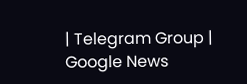| Telegram Group | Google News